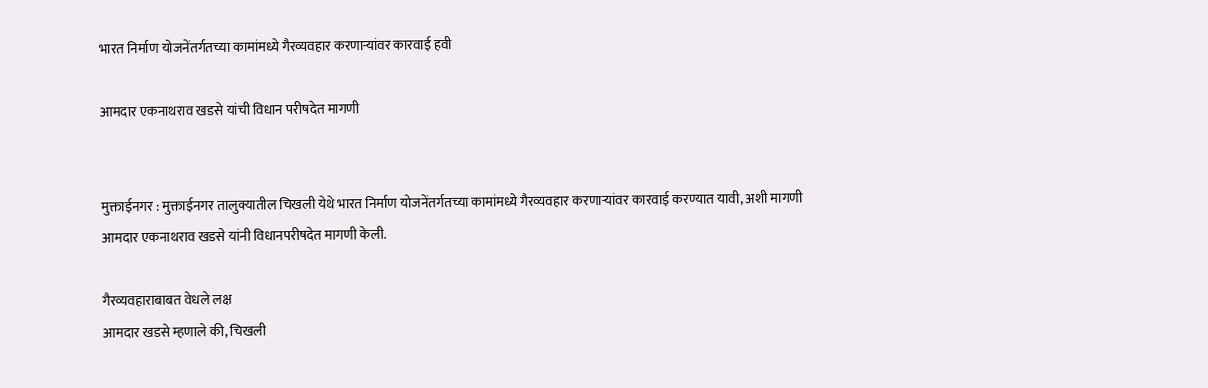भारत निर्माण योजनेंतर्गतच्या कामांमध्ये गैरव्यवहार करणार्‍यांवर कारवाई हवी

आमदार एकनाथराव खडसे यांची विधान परीषदेत मागणी


मुक्ताईनगर : मुक्ताईनगर तालुक्यातील चिखली येथे भारत निर्माण योजनेंतर्गतच्या कामांमध्ये गैरव्यवहार करणार्‍यांवर कारवाई करण्यात यावी, अशी मागणी आमदार एकनाथराव खडसे यांनी विधानपरीषदेत मागणी केली.

गैरव्यवहाराबाबत वेधले लक्ष
आमदार खडसे म्हणाले की, चिखली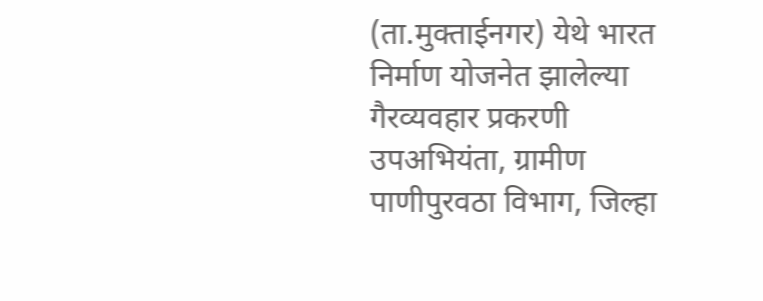(ता.मुक्ताईनगर) येथे भारत निर्माण योजनेत झालेल्या गैरव्यवहार प्रकरणी उपअभियंता, ग्रामीण पाणीपुरवठा विभाग, जिल्हा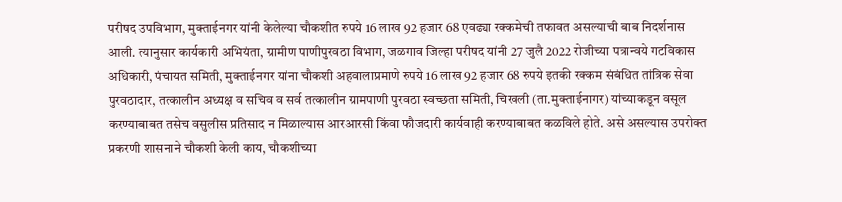परीषद उपविभाग, मुक्ताईनगर यांनी केलेल्या चौकशीत रुपये 16 लाख 92 हजार 68 एवढ्या रक्कमेची तफावत असल्याची बाब निदर्शनास आली. त्यानुसार कार्यकारी अभियंता, ग्रामीण पाणीपुरवठा विभाग, जळगाव जिल्हा परीषद यांनी 27 जुलै 2022 रोजीच्या पत्रान्वये गटविकास अधिकारी, पंचायत समिती, मुक्ताईनगर यांना चौकशी अहवालाप्रमाणे रुपये 16 लाख 92 हजार 68 रुपये इतकी रक्कम संबंधित तांत्रिक सेवा पुरवठादार, तत्कालीन अध्यक्ष व सचिव व सर्व तत्कालीन ग्रामपाणी पुरवठा स्वच्छता समिती, चिखली (ता.मुक्ताईनागर) यांच्याकडून वसूल करण्याबाबत तसेच वसुलीस प्रतिसाद न मिळाल्यास आरआरसी किंवा फौजदारी कार्यवाही करण्याबाबत कळविले होते. असे असल्यास उपरोक्त प्रकरणी शासनाने चौकशी केली काय, चौकशीच्या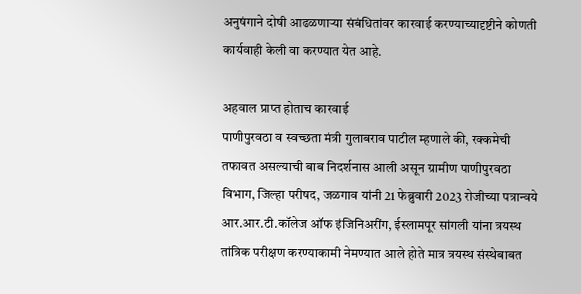अनुषंगाने दोषी आढळणार्‍या संबंधितांवर कारवाई करण्याच्यादृष्टीने कोणती कार्यवाही केली वा करण्यात येत आहे.

अहवाल प्राप्त होताच कारवाई
पाणीपुरवठा व स्वच्छता मंत्री गुलाबराव पाटील म्हणाले की, रक्कमेची तफावत असल्याची बाब निदर्शनास आली असून ग्रामीण पाणीपुरवठा विभाग, जिल्हा परीषद, जळगाव यांनी 21 फेब्रुवारी 2023 रोजीच्या पत्रान्वये आर.आर.टी.कॉलेज ऑफ इंजिनिअरींग, ईस्लामपूर सांगली यांना त्रयस्थ तांत्रिक परीक्षण करण्याकामी नेमण्यात आले होते मात्र त्रयस्थ संस्थेबाबत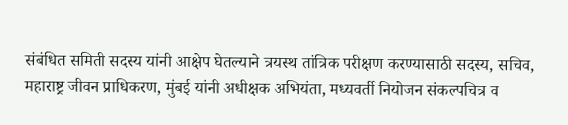संबंधित समिती सदस्य यांनी आक्षेप घेतल्याने त्रयस्थ तांत्रिक परीक्षण करण्यासाठी सदस्य, सचिव, महाराष्ट्र जीवन प्राधिकरण, मुंबई यांनी अधीक्षक अभियंता, मध्यवर्ती नियोजन संकल्पचित्र व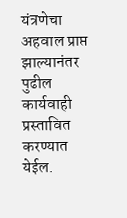यंत्रणेचा अहवाल प्राप्त झाल्यानंतर पुढील कार्यवाही प्रस्तावित करण्यात येईल.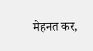मेहनत कर,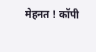मेहनत ! कॉपी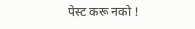पेस्ट करू नको !